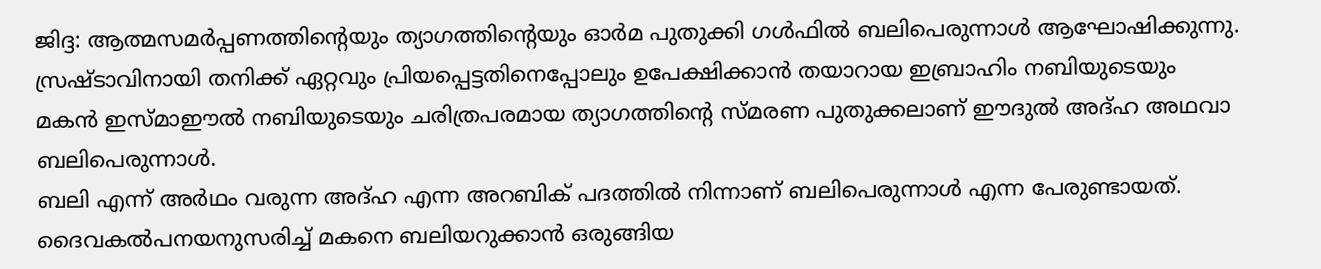ജിദ്ദ: ആത്മസമർപ്പണത്തിന്റെയും ത്യാഗത്തിന്റെയും ഓർമ പുതുക്കി ഗൾഫിൽ ബലിപെരുന്നാൾ ആഘോഷിക്കുന്നു. സ്രഷ്ടാവിനായി തനിക്ക് ഏറ്റവും പ്രിയപ്പെട്ടതിനെപ്പോലും ഉപേക്ഷിക്കാൻ തയാറായ ഇബ്രാഹിം നബിയുടെയും മകൻ ഇസ്മാഈൽ നബിയുടെയും ചരിത്രപരമായ ത്യാഗത്തിന്റെ സ്മരണ പുതുക്കലാണ് ഈദുൽ അദ്ഹ അഥവാ ബലിപെരുന്നാൾ.
ബലി എന്ന് അർഥം വരുന്ന അദ്ഹ എന്ന അറബിക് പദത്തിൽ നിന്നാണ് ബലിപെരുന്നാൾ എന്ന പേരുണ്ടായത്. ദൈവകൽപനയനുസരിച്ച് മകനെ ബലിയറുക്കാൻ ഒരുങ്ങിയ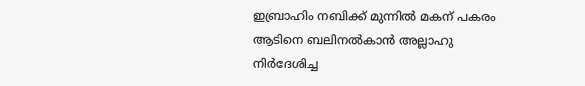ഇബ്രാഹിം നബിക്ക് മുന്നിൽ മകന് പകരം ആടിനെ ബലിനൽകാൻ അല്ലാഹു നിർദേശിച്ച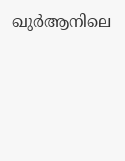ഖുർആനിലെ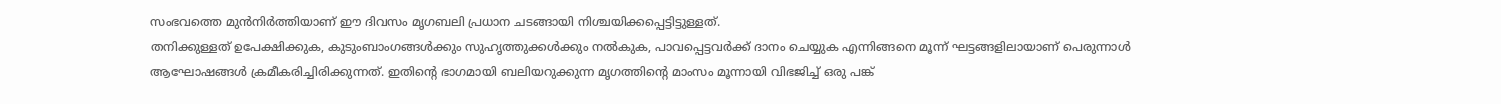സംഭവത്തെ മുൻനിർത്തിയാണ് ഈ ദിവസം മൃഗബലി പ്രധാന ചടങ്ങായി നിശ്ചയിക്കപ്പെട്ടിട്ടുള്ളത്.
തനിക്കുള്ളത് ഉപേക്ഷിക്കുക, കുടുംബാംഗങ്ങൾക്കും സുഹൃത്തുക്കൾക്കും നൽകുക, പാവപ്പെട്ടവർക്ക് ദാനം ചെയ്യുക എന്നിങ്ങനെ മൂന്ന് ഘട്ടങ്ങളിലായാണ് പെരുന്നാൾ ആഘോഷങ്ങൾ ക്രമീകരിച്ചിരിക്കുന്നത്. ഇതിന്റെ ഭാഗമായി ബലിയറുക്കുന്ന മൃഗത്തിന്റെ മാംസം മൂന്നായി വിഭജിച്ച് ഒരു പങ്ക്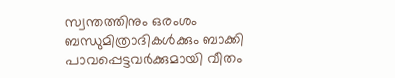സ്വന്തത്തിനും ഒരംശം ബന്ധുമിത്രാദികൾക്കും ബാക്കി പാവപ്പെട്ടവർക്കുമായി വീതം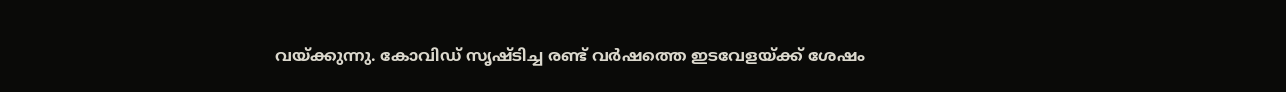വയ്ക്കുന്നു. കോവിഡ് സൃഷ്ടിച്ച രണ്ട് വർഷത്തെ ഇടവേളയ്ക്ക് ശേഷം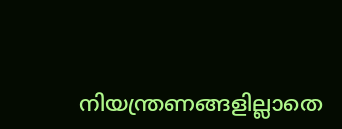നിയന്ത്രണങ്ങളില്ലാതെ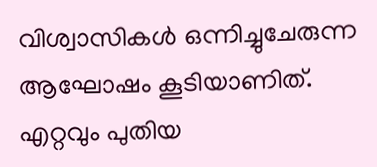വിശ്വാസികൾ ഒന്നിച്ചുചേരുന്ന ആഘോഷം കൂടിയാണിത്.
എറ്റവും പുതിയ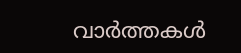വാർത്തകൾ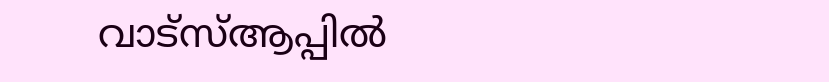വാട്സ്ആപ്പിൽ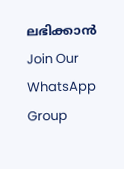ലഭിക്കാൻ
Join Our WhatsApp Group